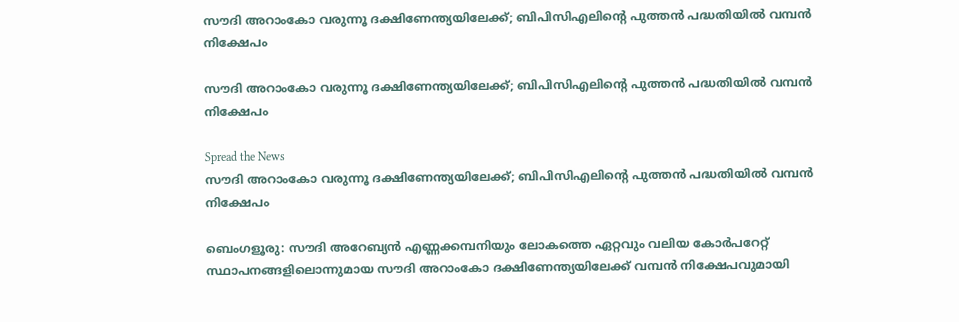സൗദി അറാംകോ വരുന്നൂ ദക്ഷിണേന്ത്യയിലേക്ക്; ബിപിസിഎലിന്റെ പുത്തൻ പദ്ധതിയിൽ വമ്പൻ നിക്ഷേപം

സൗദി അറാംകോ വരുന്നൂ ദക്ഷിണേന്ത്യയിലേക്ക്; ബിപിസിഎലിന്റെ പുത്തൻ പദ്ധതിയിൽ വമ്പൻ നിക്ഷേപം

Spread the News
സൗദി അറാംകോ വരുന്നൂ ദക്ഷിണേന്ത്യയിലേക്ക്; ബിപിസിഎലിന്റെ പുത്തൻ പദ്ധതിയിൽ വമ്പൻ നിക്ഷേപം

ബെംഗളൂരു: സൗദി അറേബ്യൻ എണ്ണക്കമ്പനിയും ലോകത്തെ ഏറ്റവും വലിയ കോർപറേറ്റ് സ്ഥാപനങ്ങളിലൊന്നുമായ സൗദി അറാംകോ ദക്ഷിണേന്ത്യയിലേക്ക് വമ്പൻ നിക്ഷേപവുമായി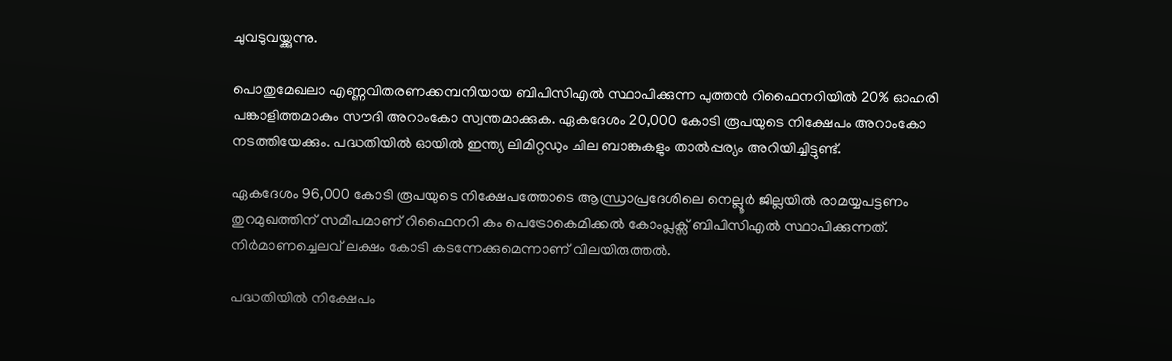ചുവടുവയ്ക്കുന്നു.

പൊതുമേഖലാ എണ്ണവിതരണക്കമ്പനിയായ ബിപിസിഎൽ സ്ഥാപിക്കുന്ന പുത്തൻ റിഫൈനറിയിൽ 20% ഓഹരി പങ്കാളിത്തമാകും സൗദി അറാംകോ സ്വന്തമാക്കുക. ഏകദേശം 20,000 കോടി രൂപയുടെ നിക്ഷേപം അറാംകോ നടത്തിയേക്കും. പദ്ധതിയിൽ ഓയിൽ ഇന്ത്യ ലിമിറ്റഡും ചില ബാങ്കുകളും താൽപ്പര്യം അറിയിച്ചിട്ടുണ്ട്.

ഏകദേശം 96,000 കോടി രൂപയുടെ നിക്ഷേപത്തോടെ ആന്ധ്രാപ്രദേശിലെ നെല്ലൂർ ജില്ലയിൽ രാമയ്യപട്ടണം തുറമുഖത്തിന് സമീപമാണ് റിഫൈനറി കം പെട്രോകെമിക്കൽ കോംപ്ലക്സ് ബിപിസിഎൽ സ്ഥാപിക്കുന്നത്. നിർമാണച്ചെലവ് ലക്ഷം കോടി കടന്നേക്കുമെന്നാണ് വിലയിരുത്തൽ.

പദ്ധതിയിൽ നിക്ഷേപം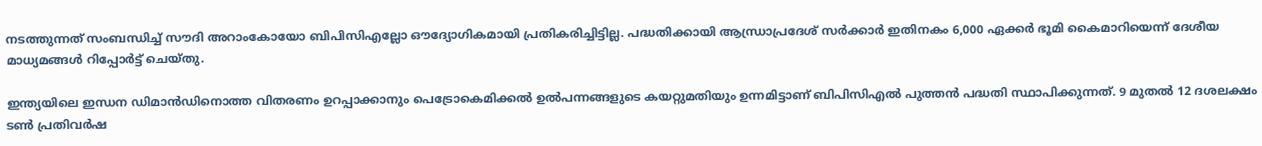നടത്തുന്നത് സംബന്ധിച്ച് സൗദി അറാംകോയോ ബിപിസിഎല്ലോ ഔദ്യോഗികമായി പ്രതികരിച്ചിട്ടില്ല. പദ്ധതിക്കായി ആന്ധ്രാപ്രദേശ് സർക്കാർ ഇതിനകം 6,000 ഏക്കർ ഭൂമി കൈമാറിയെന്ന് ദേശീയ മാധ്യമങ്ങൾ റിപ്പോർട്ട് ചെയ്തു.

ഇന്ത്യയിലെ ഇന്ധന ഡിമാൻഡിനൊത്ത വിതരണം ഉറപ്പാക്കാനും പെട്രോകെമിക്കൽ ഉൽപന്നങ്ങളുടെ കയറ്റുമതിയും ഉന്നമിട്ടാണ് ബിപിസിഎൽ പുത്തൻ പദ്ധതി സ്ഥാപിക്കുന്നത്. 9 മുതൽ 12 ദശലക്ഷം ടൺ പ്രതിവർഷ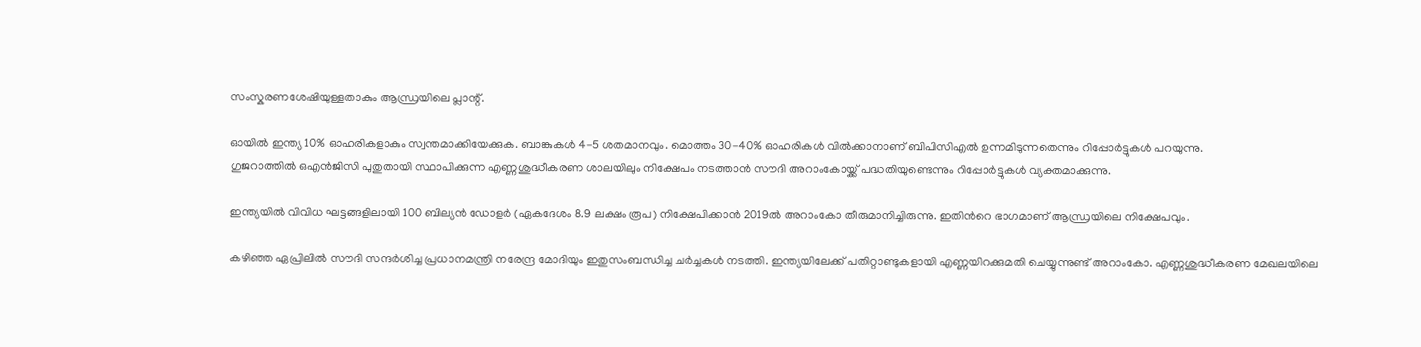സംസ്കരണശേഷിയുള്ളതാകും ആന്ധ്രയിലെ പ്ലാന്റ്.

ഓയിൽ ഇന്ത്യ 10% ഓഹരികളാകും സ്വന്തമാക്കിയേക്കുക. ബാങ്കുകൾ 4-5 ശതമാനവും. മൊത്തം 30-40% ഓഹരികൾ വിൽക്കാനാണ് ബിപിസിഎൽ ഉന്നമിടുന്നതെന്നും റിപ്പോർട്ടുകൾ പറയുന്നു.
ഗുജറാത്തിൽ ഒഎൻജിസി പുതുതായി സ്ഥാപിക്കുന്ന എണ്ണശുദ്ധീകരണ ശാലയിലും നിക്ഷേപം നടത്താൻ സൗദി അറാംകോയ്ക്ക് പദ്ധതിയുണ്ടെന്നും റിപ്പോർട്ടുകൾ വ്യക്തമാക്കുന്നു.

ഇന്ത്യയിൽ വിവിധ ഘട്ടങ്ങളിലായി 100 ബില്യൻ ഡോളർ (ഏകദേശം 8.9 ലക്ഷം രൂപ) നിക്ഷേപിക്കാന്‍ 2019ൽ അറാംകോ തീരുമാനിച്ചിരുന്നു. ഇതിന്‍റെ ഭാഗമാണ് ആന്ധ്രയിലെ നിക്ഷേപവും.

കഴിഞ്ഞ ഏപ്രിലിൽ സൗദി സന്ദ‍ർശിച്ച പ്രധാനമന്ത്രി നരേന്ദ്ര മോദിയും ഇതുസംബന്ധിച്ച ചർച്ചകൾ നടത്തി. ഇന്ത്യയിലേക്ക് പതിറ്റാണ്ടുകളായി എണ്ണയിറക്കുമതി ചെയ്യുന്നുണ്ട് അറാംകോ. എണ്ണശുദ്ധീകരണ മേഖലയിലെ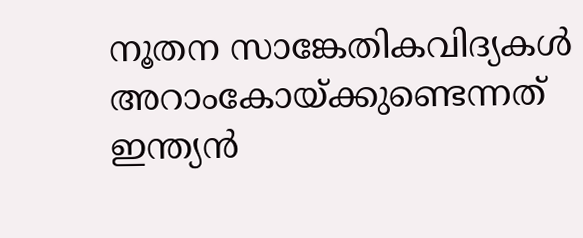നൂതന സാങ്കേതികവിദ്യകൾ അറാംകോയ്ക്കുണ്ടെന്നത് ഇന്ത്യൻ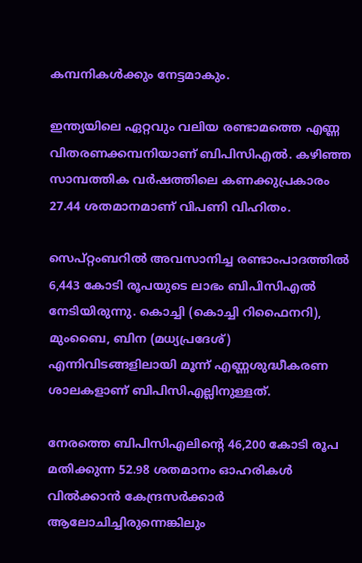കമ്പനികൾക്കും നേട്ടമാകും.

ഇന്ത്യയിലെ ഏറ്റവും വലിയ രണ്ടാമത്തെ എണ്ണ വിതരണക്കമ്പനിയാണ് ബിപിസിഎൽ. കഴിഞ്ഞ സാമ്പത്തിക വ‍ർഷത്തിലെ കണക്കുപ്രകാരം 27.44 ശതമാനമാണ് വിപണി വിഹിതം.

സെപ്റ്റംബറിൽ അവസാനിച്ച രണ്ടാംപാദത്തിൽ 6,443 കോടി രൂപയുടെ ലാഭം ബിപിസിഎൽ നേടിയിരുന്നു. കൊച്ചി (കൊച്ചി റിഫൈനറി), മുംബൈ, ബിന (മധ്യപ്രദേശ്) എന്നിവിടങ്ങളിലായി മൂന്ന് എണ്ണശുദ്ധീകരണ ശാലകളാണ് ബിപിസിഎല്ലിനുള്ളത്.

നേരത്തെ ബിപിസിഎലിന്റെ 46,200 കോടി രൂപ മതിക്കുന്ന 52.98 ശതമാനം ഓഹരികൾ വിൽക്കാൻ കേന്ദ്രസ‍ർക്കാർ ആലോചിച്ചിരുന്നെങ്കിലും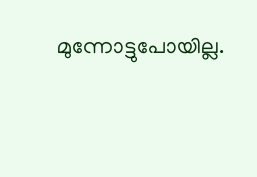മുന്നോട്ടുപോയില്ല.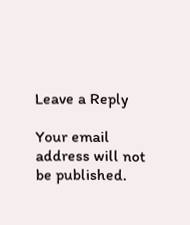Leave a Reply

Your email address will not be published.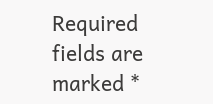Required fields are marked *